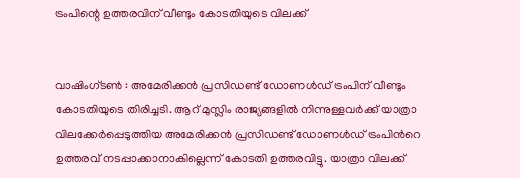ട്രംപിന്റെ ഉത്തരവിന് വീണ്ടും കോടതിയുടെ വിലക്ക്


വാഷിംഗ്ടൺ : അമേരിക്കൻ പ്രസിഡണ്ട് ഡോണൾ‍ഡ് ട്രംപിന് വീണ്ടും കോടതിയുടെ തിരിച്ചടി. ആറ് മുസ്ലിം രാജ്യങ്ങളിൽ നിന്നുള്ളവർക്ക് യാത്രാ വിലക്കേർപ്പെടുത്തിയ അമേരിക്കൻ പ്രസിഡണ്ട് ഡോണൾഡ് ട്രംപിന്‍റെ ഉത്തരവ് നടപ്പാക്കാനാകില്ലെന്ന് കോടതി ഉത്തരവിട്ടു. യാത്രാ വിലക്ക്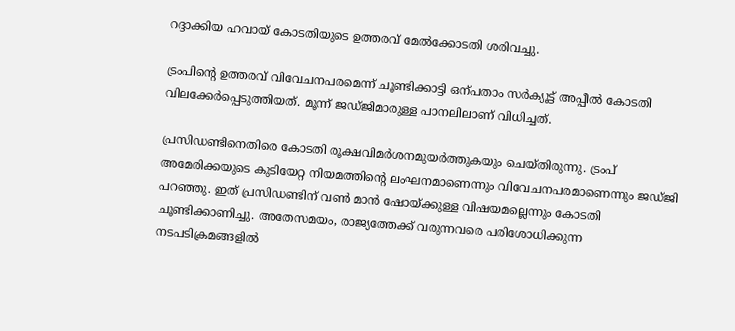റദ്ദാക്കിയ ഹവായ് കോടതിയുടെ ഉത്തരവ് മേൽക്കോടതി ശരിവച്ചു.

ട്രംപിന്റെ ഉത്തരവ് വിവേചനപരമെന്ന് ചൂണ്ടിക്കാട്ടി ഒന്പതാം സർ‍ക്യൂട്ട് അപ്പീൽ‍ കോടതി വിലക്കേർ‍പ്പെടുത്തിയത്. മൂന്ന് ജഡ്ജിമാരുള്ള പാനലിലാണ് വിധിച്ചത്.

പ്രസിഡണ്ടിനെതിരെ കോടതി രൂക്ഷവിമർ‍ശനമുയർ‍ത്തുകയും ചെയ്തിരുന്നു. ട്രംപ് അമേരിക്കയുടെ കുടിയേറ്റ നിയമത്തിന്റെ ലംഘനമാണെന്നും വിവേചനപരമാണെന്നും ജഡ്ജി പറഞ്ഞു. ഇത് പ്രസിഡണ്ടിന് വൺ മാൻ ഷോയ്ക്കുള്ള വിഷയമല്ലെന്നും കോടതി ചൂണ്ടിക്കാണിച്ചു. അതേസമയം, രാജ്യത്തേക്ക് വരുന്നവരെ പരിശോധിക്കുന്ന നടപടിക്രമങ്ങളിൽ‍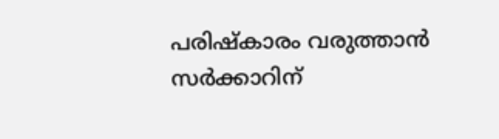പരിഷ്‌കാരം വരുത്താൻ സർ‍ക്കാറിന്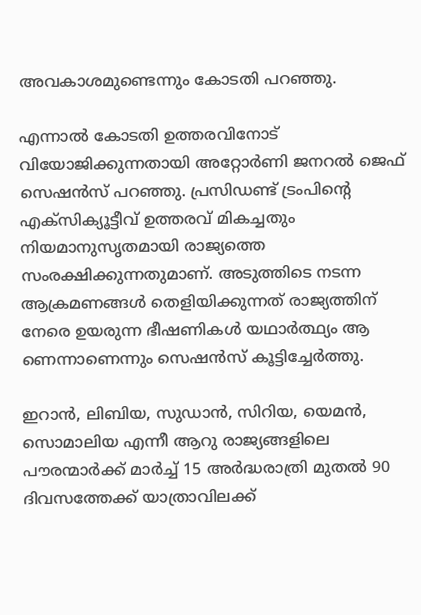അവകാശമുണ്ടെന്നും കോടതി പറഞ്ഞു.

എന്നാൽ കോടതി ഉത്തരവിനോട് വിയോജിക്കുന്നതായി അറ്റോർണി ജനറൽ ജെഫ് സെഷൻസ് പറഞ്ഞു. പ്രസിഡണ്ട് ട്രംപിന്‍റെ എക്സിക്യൂട്ടീവ് ഉത്തരവ് മികച്ചതും നിയമാനുസൃതമായി രാജ്യത്തെ സംരക്ഷിക്കുന്നതുമാണ്. അടുത്തിടെ നടന്ന ആക്രമണങ്ങൾ‍ തെളിയിക്കുന്നത് രാജ്യത്തിന് നേരെ ഉയരുന്ന ഭീഷണികൾ യഥാർത്ഥ്യം ആ
ണെന്നാണെന്നും സെഷൻസ് കൂട്ടിച്ചേർത്തു.

ഇറാൻ, ലിബിയ, സുഡാൻ, സിറിയ, യെമൻ, സൊമാലിയ എന്നീ ആറു രാജ്യങ്ങളിലെ പൗരന്മാർക്ക് മാർച്ച് 15 അർദ്ധരാത്രി മുതൽ‍ 90 ദിവസത്തേക്ക് യാത്രാവിലക്ക്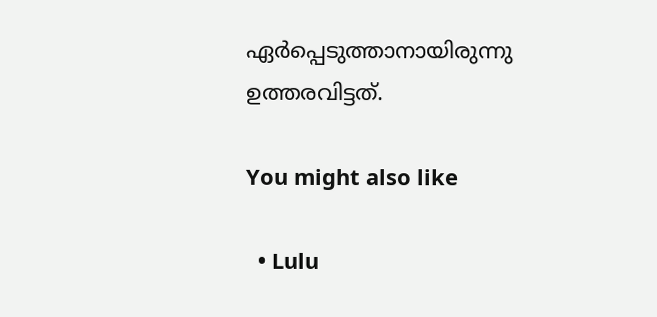ഏർ‍പ്പെടുത്താനായിരുന്നു ഉത്തരവിട്ടത്.

You might also like

  • Lulu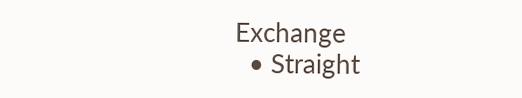Exchange
  • Straight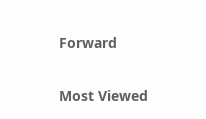Forward

Most Viewed